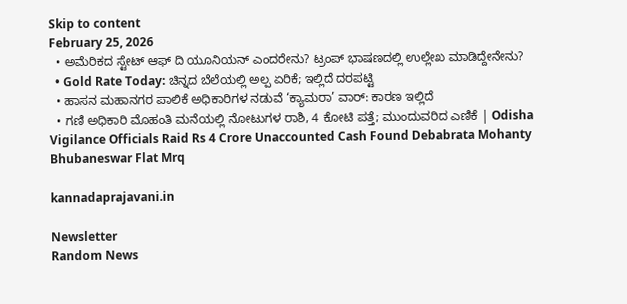Skip to content
February 25, 2026
  • ಅಮೆರಿಕದ ಸ್ಟೇಟ್ ಆಫ್ ದಿ ಯೂನಿಯನ್ ಎಂದರೇನು? ಟ್ರಂಪ್ ಭಾಷಣದಲ್ಲಿ ಉಲ್ಲೇಖ ಮಾಡಿದ್ದೇನೇನು?
  • Gold Rate Today: ಚಿನ್ನದ ಬೆಲೆಯಲ್ಲಿ ಅಲ್ಪ ಏರಿಕೆ; ಇಲ್ಲಿದೆ ದರಪಟ್ಟಿ
  • ಹಾಸನ ಮಹಾನಗರ ಪಾಲಿಕೆ ಅಧಿಕಾರಿಗಳ ನಡುವೆ ‘ಕ್ಯಾಮರಾ’ ವಾರ್: ಕಾರಣ ಇಲ್ಲಿದೆ
  • ಗಣಿ ಅಧಿಕಾರಿ ಮೊಹಂತಿ ಮನೆಯಲ್ಲಿ ನೋಟುಗಳ ರಾಶಿ, 4 ಕೋಟಿ ಪತ್ತೆ; ಮುಂದುವರಿದ ಎಣಿಕೆ | Odisha Vigilance Officials Raid Rs 4 Crore Unaccounted Cash Found Debabrata Mohanty Bhubaneswar Flat Mrq

kannadaprajavani.in

Newsletter
Random News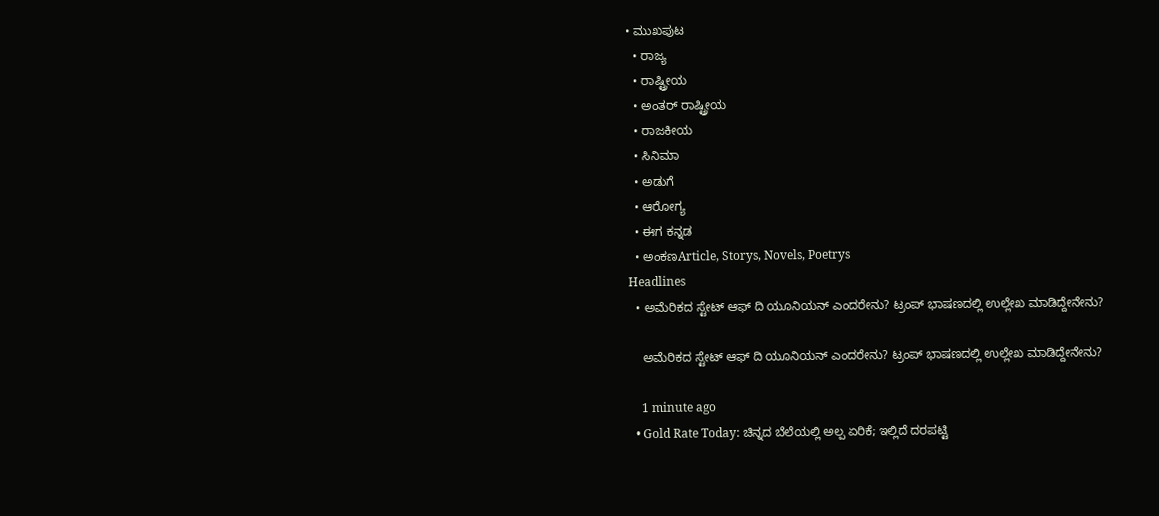• ಮುಖಪುಟ
  • ರಾಜ್ಯ
  • ರಾಷ್ಟ್ರೀಯ
  • ಅಂತರ್ ರಾಷ್ಟ್ರೀಯ
  • ರಾಜಕೀಯ
  • ಸಿನಿಮಾ
  • ಅಡುಗೆ
  • ಆರೋಗ್ಯ
  • ಈಗ ಕನ್ನಡ
  • ಅಂಕಣArticle, Storys, Novels, Poetrys
Headlines
  • ಅಮೆರಿಕದ ಸ್ಟೇಟ್ ಆಫ್ ದಿ ಯೂನಿಯನ್ ಎಂದರೇನು? ಟ್ರಂಪ್ ಭಾಷಣದಲ್ಲಿ ಉಲ್ಲೇಖ ಮಾಡಿದ್ದೇನೇನು?

    ಅಮೆರಿಕದ ಸ್ಟೇಟ್ ಆಫ್ ದಿ ಯೂನಿಯನ್ ಎಂದರೇನು? ಟ್ರಂಪ್ ಭಾಷಣದಲ್ಲಿ ಉಲ್ಲೇಖ ಮಾಡಿದ್ದೇನೇನು?

    1 minute ago
  • Gold Rate Today: ಚಿನ್ನದ ಬೆಲೆಯಲ್ಲಿ ಅಲ್ಪ ಏರಿಕೆ; ಇಲ್ಲಿದೆ ದರಪಟ್ಟಿ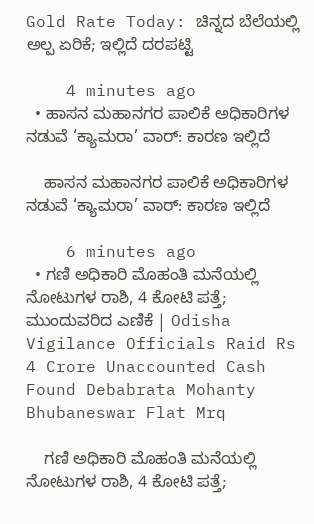Gold Rate Today: ಚಿನ್ನದ ಬೆಲೆಯಲ್ಲಿ ಅಲ್ಪ ಏರಿಕೆ; ಇಲ್ಲಿದೆ ದರಪಟ್ಟಿ

    4 minutes ago
  • ಹಾಸನ ಮಹಾನಗರ ಪಾಲಿಕೆ ಅಧಿಕಾರಿಗಳ ನಡುವೆ ‘ಕ್ಯಾಮರಾ’ ವಾರ್: ಕಾರಣ ಇಲ್ಲಿದೆ

    ಹಾಸನ ಮಹಾನಗರ ಪಾಲಿಕೆ ಅಧಿಕಾರಿಗಳ ನಡುವೆ ‘ಕ್ಯಾಮರಾ’ ವಾರ್: ಕಾರಣ ಇಲ್ಲಿದೆ

    6 minutes ago
  • ಗಣಿ ಅಧಿಕಾರಿ ಮೊಹಂತಿ ಮನೆಯಲ್ಲಿ ನೋಟುಗಳ ರಾಶಿ, 4 ಕೋಟಿ ಪತ್ತೆ; ಮುಂದುವರಿದ ಎಣಿಕೆ | Odisha Vigilance Officials Raid Rs 4 Crore Unaccounted Cash Found Debabrata Mohanty Bhubaneswar Flat Mrq

    ಗಣಿ ಅಧಿಕಾರಿ ಮೊಹಂತಿ ಮನೆಯಲ್ಲಿ ನೋಟುಗಳ ರಾಶಿ, 4 ಕೋಟಿ ಪತ್ತೆ;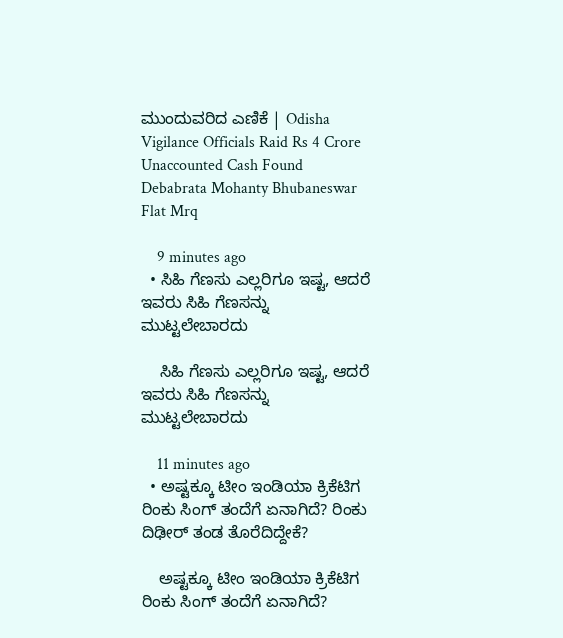ಮುಂದುವರಿದ ಎಣಿಕೆ | Odisha Vigilance Officials Raid Rs 4 Crore Unaccounted Cash Found Debabrata Mohanty Bhubaneswar Flat Mrq

    9 minutes ago
  • ಸಿಹಿ ಗೆಣಸು ಎಲ್ಲರಿಗೂ ಇಷ್ಟ, ಆದರೆ ಇವರು ಸಿಹಿ ಗೆಣಸನ್ನು ಮುಟ್ಟಲೇಬಾರದು

    ಸಿಹಿ ಗೆಣಸು ಎಲ್ಲರಿಗೂ ಇಷ್ಟ, ಆದರೆ ಇವರು ಸಿಹಿ ಗೆಣಸನ್ನು ಮುಟ್ಟಲೇಬಾರದು

    11 minutes ago
  • ಅಷ್ಟಕ್ಕೂ ಟೀಂ ಇಂಡಿಯಾ ಕ್ರಿಕೆಟಿಗ ರಿಂಕು ಸಿಂಗ್ ತಂದೆಗೆ ಏನಾಗಿದೆ? ರಿಂಕು ದಿಢೀರ್ ತಂಡ ತೊರೆದಿದ್ದೇಕೆ?

    ಅಷ್ಟಕ್ಕೂ ಟೀಂ ಇಂಡಿಯಾ ಕ್ರಿಕೆಟಿಗ ರಿಂಕು ಸಿಂಗ್ ತಂದೆಗೆ ಏನಾಗಿದೆ?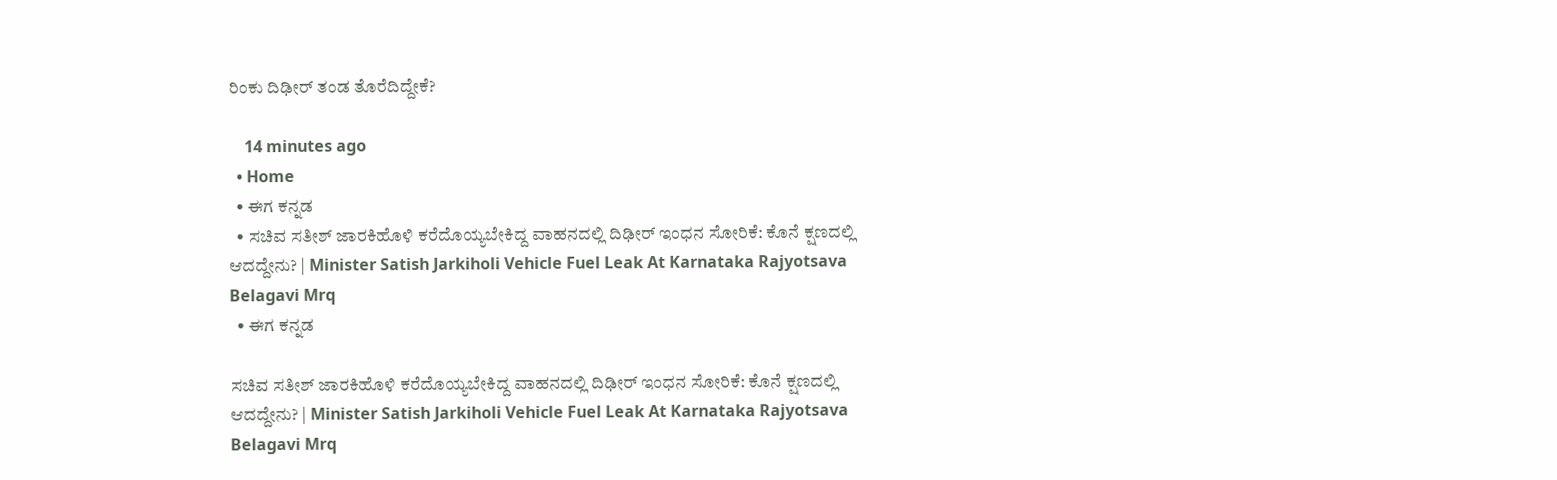ರಿಂಕು ದಿಢೀರ್ ತಂಡ ತೊರೆದಿದ್ದೇಕೆ?

    14 minutes ago
  • Home
  • ಈಗ ಕನ್ನಡ
  • ಸಚಿವ ಸತೀಶ್ ಜಾರಕಿಹೊಳಿ‌ ಕರೆದೊಯ್ಯಬೇಕಿದ್ದ ವಾಹನದಲ್ಲಿ ದಿಢೀರ್ ಇಂಧನ ಸೋರಿಕೆ: ಕೊನೆ ಕ್ಷಣದಲ್ಲಿ ಆದದ್ದೇನು? | Minister Satish Jarkiholi Vehicle Fuel Leak At Karnataka Rajyotsava Belagavi Mrq
  • ಈಗ ಕನ್ನಡ

ಸಚಿವ ಸತೀಶ್ ಜಾರಕಿಹೊಳಿ‌ ಕರೆದೊಯ್ಯಬೇಕಿದ್ದ ವಾಹನದಲ್ಲಿ ದಿಢೀರ್ ಇಂಧನ ಸೋರಿಕೆ: ಕೊನೆ ಕ್ಷಣದಲ್ಲಿ ಆದದ್ದೇನು? | Minister Satish Jarkiholi Vehicle Fuel Leak At Karnataka Rajyotsava Belagavi Mrq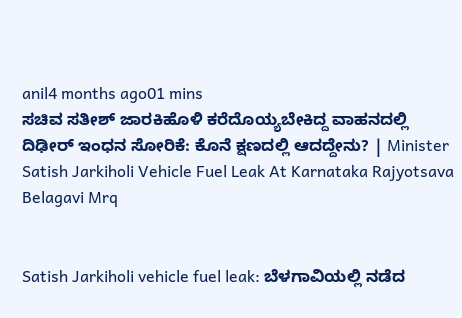anil4 months ago01 mins
ಸಚಿವ ಸತೀಶ್ ಜಾರಕಿಹೊಳಿ‌ ಕರೆದೊಯ್ಯಬೇಕಿದ್ದ ವಾಹನದಲ್ಲಿ ದಿಢೀರ್ ಇಂಧನ ಸೋರಿಕೆ: ಕೊನೆ ಕ್ಷಣದಲ್ಲಿ ಆದದ್ದೇನು? | Minister Satish Jarkiholi Vehicle Fuel Leak At Karnataka Rajyotsava Belagavi Mrq


Satish Jarkiholi vehicle fuel leak: ಬೆಳಗಾವಿಯಲ್ಲಿ ನಡೆದ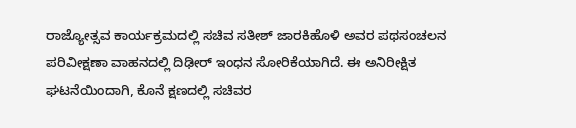ರಾಜ್ಯೋತ್ಸವ ಕಾರ್ಯಕ್ರಮದಲ್ಲಿ ಸಚಿವ ಸತೀಶ್ ಜಾರಕಿಹೊಳಿ ಅವರ ಪಥಸಂಚಲನ ಪರಿವೀಕ್ಷಣಾ ವಾಹನದಲ್ಲಿ ದಿಢೀರ್ ಇಂಧನ ಸೋರಿಕೆಯಾಗಿದೆ. ಈ ಅನಿರೀಕ್ಷಿತ ಘಟನೆಯಿಂದಾಗಿ, ಕೊನೆ ಕ್ಷಣದಲ್ಲಿ ಸಚಿವರ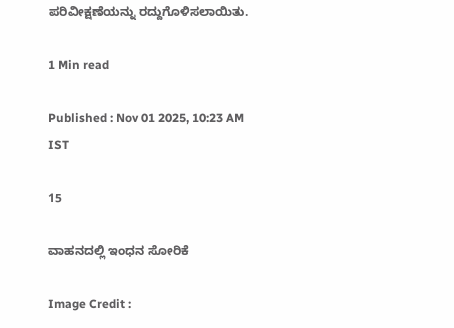ಪರಿವೀಕ್ಷಣೆಯನ್ನು ರದ್ದುಗೊಳಿಸಲಾಯಿತು.

1 Min read

Published : Nov 01 2025, 10:23 AM IST

15

ವಾಹನದಲ್ಲಿ ಇಂಧನ ಸೋರಿಕೆ

Image Credit :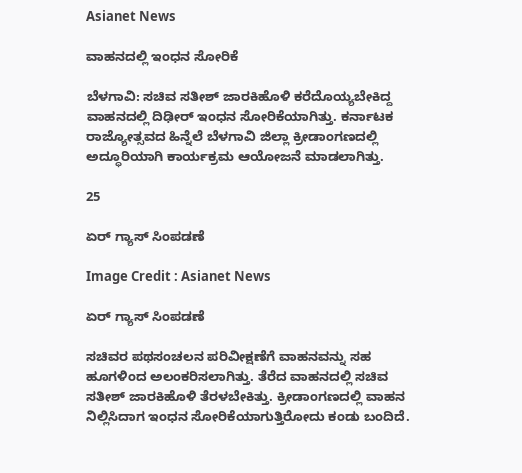Asianet News

ವಾಹನದಲ್ಲಿ ಇಂಧನ ಸೋರಿಕೆ

ಬೆಳಗಾವಿ: ಸಚಿವ ಸತೀಶ್ ಜಾರಕಿಹೊಳಿ‌ ಕರೆದೊಯ್ಯಬೇಕಿದ್ದ ವಾಹನದಲ್ಲಿ ದಿಢೀರ್ ಇಂಧನ ಸೋರಿಕೆಯಾಗಿತ್ತು. ಕರ್ನಾಟಕ ರಾಜ್ಯೋತ್ಸವದ ಹಿನ್ನೆಲೆ ಬೆಳಗಾವಿ ಜಿಲ್ಲಾ ಕ್ರೀಡಾಂಗಣದಲ್ಲಿ ಅದ್ಧೂರಿಯಾಗಿ ಕಾರ್ಯಕ್ರಮ ಆಯೋಜನೆ ಮಾಡಲಾಗಿತ್ತು.

25

ಏರ್ ಗ್ಯಾಸ್ ಸಿಂಪಡಣೆ

Image Credit : Asianet News

ಏರ್ ಗ್ಯಾಸ್ ಸಿಂಪಡಣೆ

ಸಚಿವರ ಪಥಸಂಚಲನ ಪರಿವೀಕ್ಷಣೆಗೆ ವಾಹನವನ್ನು ಸಹ ಹೂಗಳಿಂದ ಅಲಂಕರಿಸಲಾಗಿತ್ತು. ತೆರೆದ ವಾಹನದಲ್ಲಿ ಸಚಿವ ಸತೀಶ್ ಜಾರಕಿಹೊಳಿ ತೆರಳಬೇಕಿತ್ತು. ಕ್ರೀಡಾಂಗಣದಲ್ಲಿ ವಾಹನ ನಿಲ್ಲಿಸಿದಾಗ ಇಂಧನ ಸೋರಿಕೆಯಾಗುತ್ತಿರೋದು ಕಂಡು ಬಂದಿದೆ.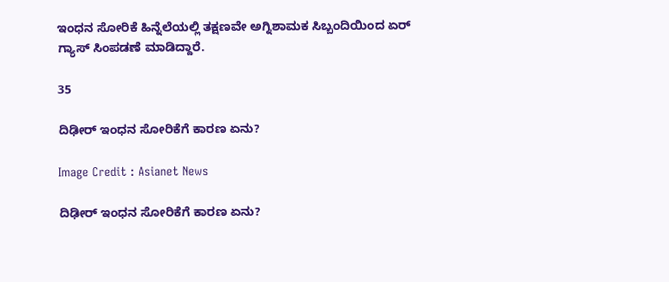ಇಂಧನ ಸೋರಿಕೆ ಹಿನ್ನೆಲೆಯಲ್ಲಿ ತಕ್ಷಣವೇ ಅಗ್ನಿಶಾಮಕ ಸಿಬ್ಬಂದಿಯಿಂದ ಏರ್ ಗ್ಯಾಸ್ ಸಿಂಪಡಣೆ ಮಾಡಿದ್ದಾರೆ.

35

ದಿಢೀರ್ ಇಂಧನ ಸೋರಿಕೆಗೆ ಕಾರಣ ಏನು?

Image Credit : Asianet News

ದಿಢೀರ್ ಇಂಧನ ಸೋರಿಕೆಗೆ ಕಾರಣ ಏನು?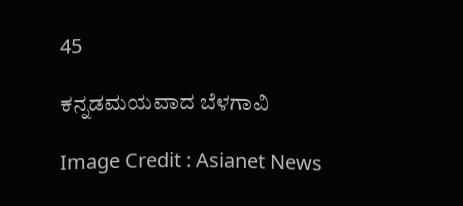45

ಕನ್ನಡಮಯವಾದ ಬೆಳಗಾವಿ

Image Credit : Asianet News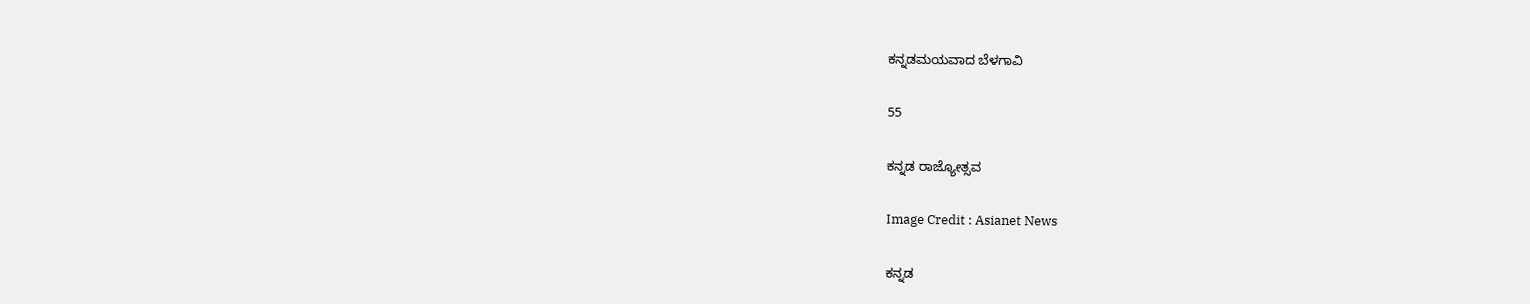ಕನ್ನಡಮಯವಾದ ಬೆಳಗಾವಿ

55

ಕನ್ನಡ ರಾಜ್ಯೋತ್ಸವ

Image Credit : Asianet News

ಕನ್ನಡ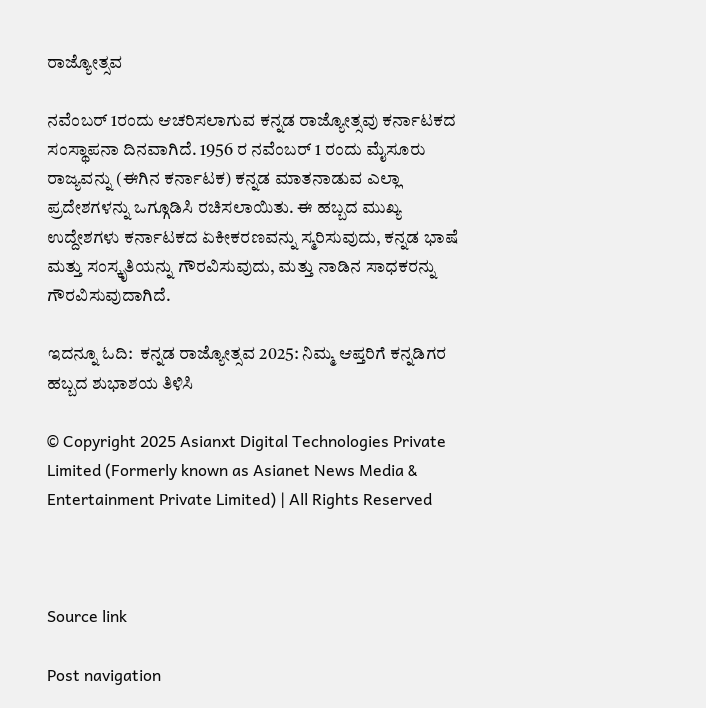ರಾಜ್ಯೋತ್ಸವ

ನವೆಂಬರ್ 1ರಂದು ಆಚರಿಸಲಾಗುವ ಕನ್ನಡ ರಾಜ್ಯೋತ್ಸವು ಕರ್ನಾಟಕದ ಸಂಸ್ಥಾಪನಾ ದಿನವಾಗಿದೆ. 1956 ರ ನವೆಂಬರ್ 1 ರಂದು ಮೈಸೂರು ರಾಜ್ಯವನ್ನು (ಈಗಿನ ಕರ್ನಾಟಕ) ಕನ್ನಡ ಮಾತನಾಡುವ ಎಲ್ಲಾ ಪ್ರದೇಶಗಳನ್ನು ಒಗ್ಗೂಡಿಸಿ ರಚಿಸಲಾಯಿತು. ಈ ಹಬ್ಬದ ಮುಖ್ಯ ಉದ್ದೇಶಗಳು ಕರ್ನಾಟಕದ ಏಕೀಕರಣವನ್ನು ಸ್ಮರಿಸುವುದು, ಕನ್ನಡ ಭಾಷೆ ಮತ್ತು ಸಂಸ್ಕೃತಿಯನ್ನು ಗೌರವಿಸುವುದು, ಮತ್ತು ನಾಡಿನ ಸಾಧಕರನ್ನು ಗೌರವಿಸುವುದಾಗಿದೆ.

ಇದನ್ನೂ ಓದಿ:  ಕನ್ನಡ ರಾಜ್ಯೋತ್ಸವ 2025: ನಿಮ್ಮ ಆಪ್ತರಿಗೆ ಕನ್ನಡಿಗರ ಹಬ್ಬದ ಶುಭಾಶಯ ತಿಳಿಸಿ

© Copyright 2025 Asianxt Digital Technologies Private Limited (Formerly known as Asianet News Media & Entertainment Private Limited) | All Rights Reserved



Source link

Post navigation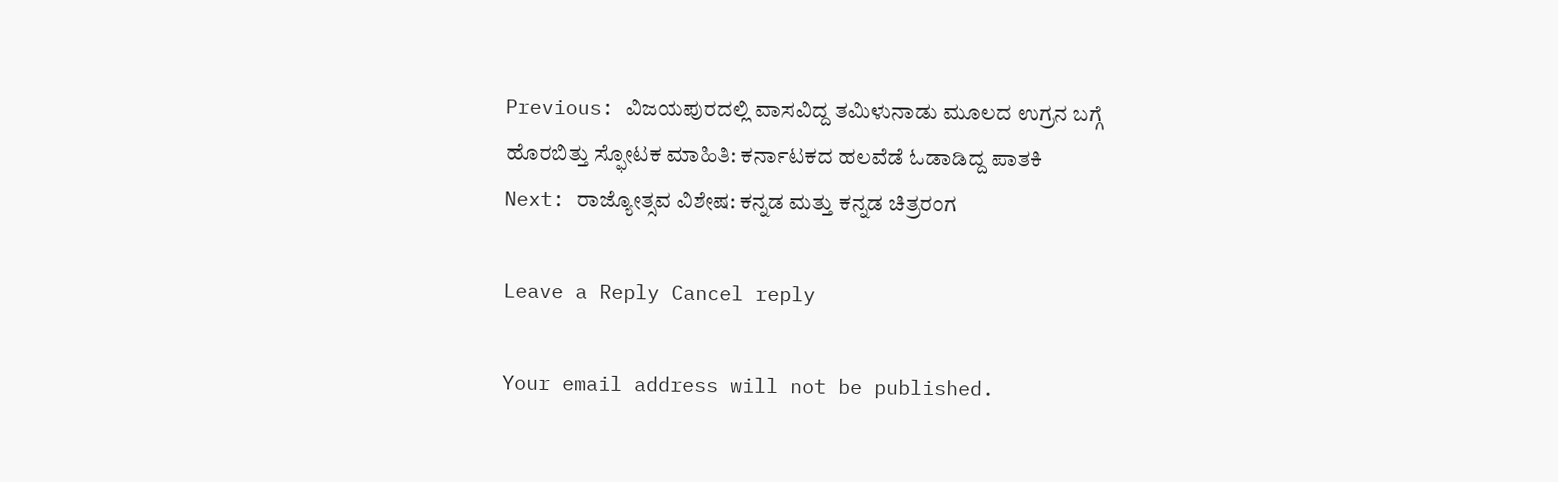Previous: ವಿಜಯಪುರದಲ್ಲಿ ವಾಸವಿದ್ದ ತಮಿಳುನಾಡು ಮೂಲದ‌ ಉಗ್ರನ ಬಗ್ಗೆ ಹೊರಬಿತ್ತು ಸ್ಫೋಟಕ ಮಾಹಿತಿ: ಕರ್ನಾಟಕದ ಹಲವೆಡೆ ಓಡಾಡಿದ್ದ ಪಾತಕಿ
Next: ರಾಜ್ಯೋತ್ಸವ ವಿಶೇಷ: ಕನ್ನಡ ಮತ್ತು ಕನ್ನಡ ಚಿತ್ರರಂಗ

Leave a Reply Cancel reply

Your email address will not be published.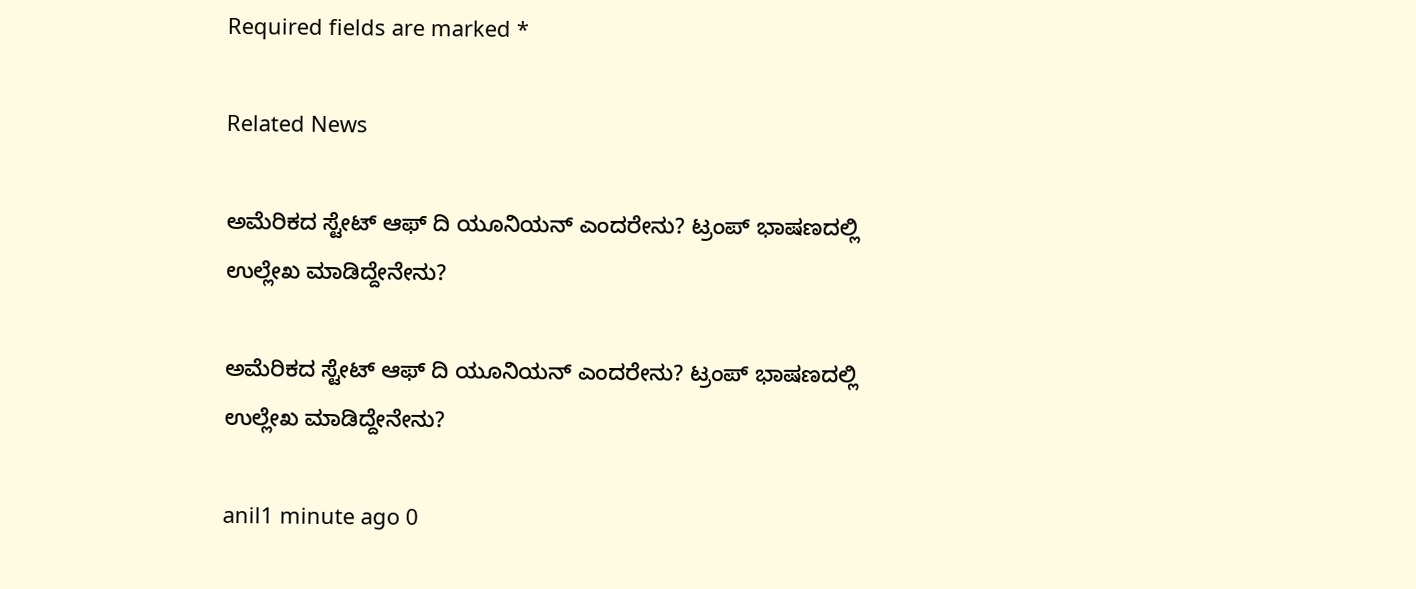Required fields are marked *

Related News

ಅಮೆರಿಕದ ಸ್ಟೇಟ್ ಆಫ್ ದಿ ಯೂನಿಯನ್ ಎಂದರೇನು? ಟ್ರಂಪ್ ಭಾಷಣದಲ್ಲಿ ಉಲ್ಲೇಖ ಮಾಡಿದ್ದೇನೇನು?

ಅಮೆರಿಕದ ಸ್ಟೇಟ್ ಆಫ್ ದಿ ಯೂನಿಯನ್ ಎಂದರೇನು? ಟ್ರಂಪ್ ಭಾಷಣದಲ್ಲಿ ಉಲ್ಲೇಖ ಮಾಡಿದ್ದೇನೇನು?

anil1 minute ago 0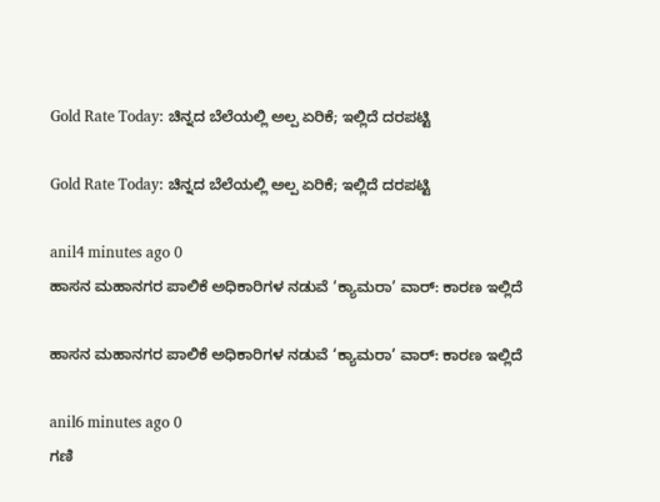Gold Rate Today: ಚಿನ್ನದ ಬೆಲೆಯಲ್ಲಿ ಅಲ್ಪ ಏರಿಕೆ; ಇಲ್ಲಿದೆ ದರಪಟ್ಟಿ

Gold Rate Today: ಚಿನ್ನದ ಬೆಲೆಯಲ್ಲಿ ಅಲ್ಪ ಏರಿಕೆ; ಇಲ್ಲಿದೆ ದರಪಟ್ಟಿ

anil4 minutes ago 0
ಹಾಸನ ಮಹಾನಗರ ಪಾಲಿಕೆ ಅಧಿಕಾರಿಗಳ ನಡುವೆ ‘ಕ್ಯಾಮರಾ’ ವಾರ್: ಕಾರಣ ಇಲ್ಲಿದೆ

ಹಾಸನ ಮಹಾನಗರ ಪಾಲಿಕೆ ಅಧಿಕಾರಿಗಳ ನಡುವೆ ‘ಕ್ಯಾಮರಾ’ ವಾರ್: ಕಾರಣ ಇಲ್ಲಿದೆ

anil6 minutes ago 0
ಗಣಿ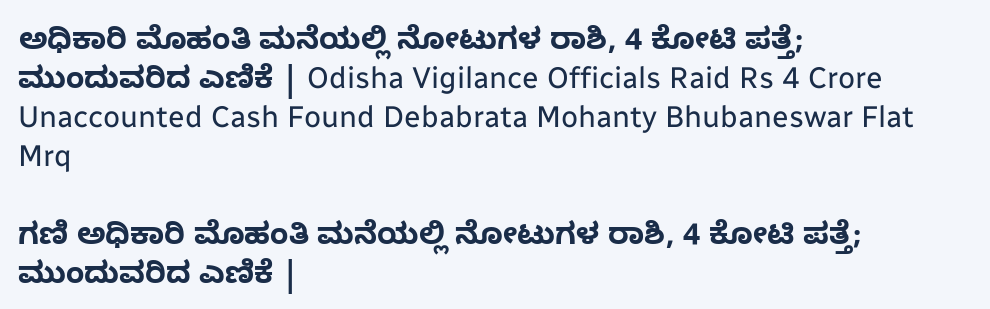ಅಧಿಕಾರಿ ಮೊಹಂತಿ ಮನೆಯಲ್ಲಿ ನೋಟುಗಳ ರಾಶಿ, 4 ಕೋಟಿ ಪತ್ತೆ; ಮುಂದುವರಿದ ಎಣಿಕೆ | Odisha Vigilance Officials Raid Rs 4 Crore Unaccounted Cash Found Debabrata Mohanty Bhubaneswar Flat Mrq

ಗಣಿ ಅಧಿಕಾರಿ ಮೊಹಂತಿ ಮನೆಯಲ್ಲಿ ನೋಟುಗಳ ರಾಶಿ, 4 ಕೋಟಿ ಪತ್ತೆ; ಮುಂದುವರಿದ ಎಣಿಕೆ |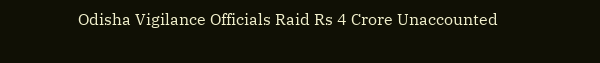Odisha Vigilance Officials Raid Rs 4 Crore Unaccounted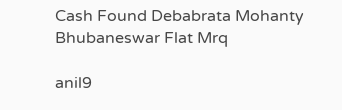Cash Found Debabrata Mohanty Bhubaneswar Flat Mrq

anil9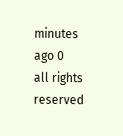minutes ago 0
all rights reserved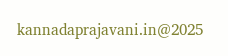kannadaprajavani.in@2025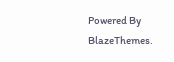Powered By BlazeThemes.